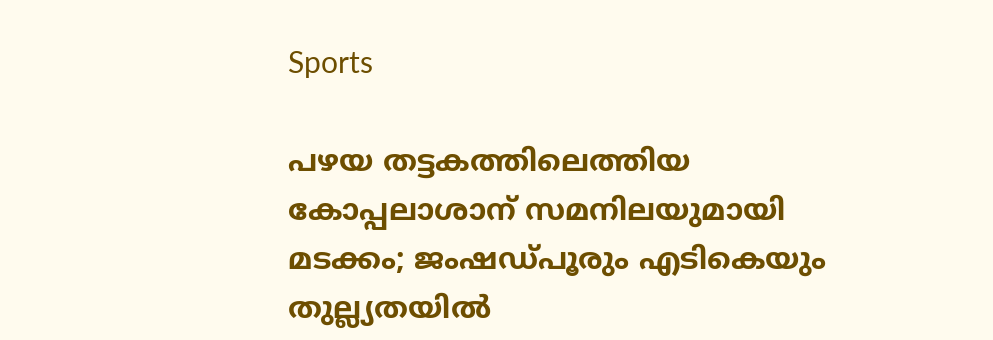Sports

പഴയ തട്ടകത്തിലെത്തിയ കോപ്പലാശാന് സമനിലയുമായി മടക്കം; ജംഷഡ്പൂരും എടികെയും തുല്ല്യതയിൽ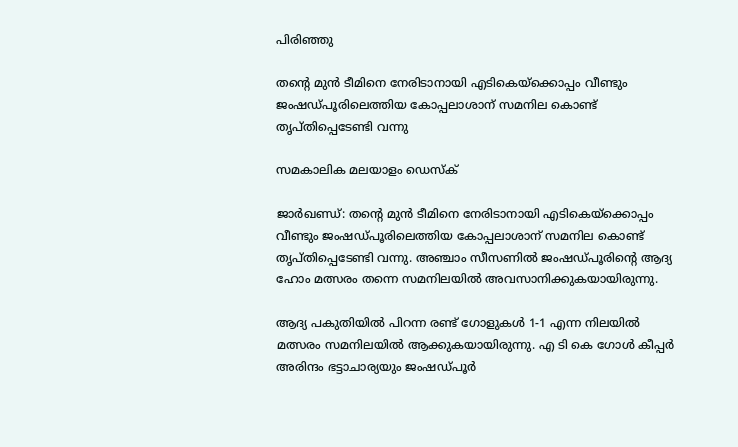പിരിഞ്ഞു

തന്റെ മുൻ ടീമിനെ നേരിടാനായി എടികെയ്ക്കൊപ്പം വീണ്ടും ജംഷഡ്പൂരിലെത്തിയ കോപ്പലാശാന് സമനില കൊണ്ട് തൃപ്തിപ്പെടേണ്ടി വന്നു

സമകാലിക മലയാളം ഡെസ്ക്

ജാർഖണ്ഡ്: തന്റെ മുൻ ടീമിനെ നേരിടാനായി എടികെയ്ക്കൊപ്പം വീണ്ടും ജംഷഡ്പൂരിലെത്തിയ കോപ്പലാശാന് സമനില കൊണ്ട് തൃപ്തിപ്പെടേണ്ടി വന്നു. അഞ്ചാം സീസണിൽ ജംഷഡ്പൂരിന്റെ ആദ്യ ഹോം മത്സരം തന്നെ സമനിലയിൽ അവസാനിക്കുകയായിരുന്നു.

ആദ്യ പകുതിയിൽ പിറന്ന രണ്ട് ഗോളുകൾ 1-1 എന്ന നിലയിൽ മത്സരം സമനിലയിൽ ആക്കുകയായിരുന്നു. എ ടി കെ ഗോൾ കീപ്പർ അരിന്ദം ഭട്ടാചാര്യയും ജംഷഡ്പൂർ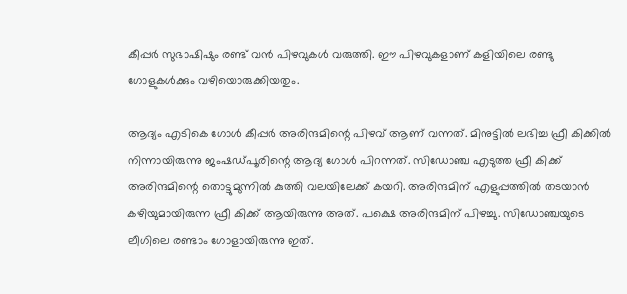കീപ്പർ സുഭാഷിഷും രണ്ട് വൻ പിഴവുകൾ വരുത്തി. ഈ പിഴവുകളാണ് കളിയിലെ രണ്ടു ഗോളുകൾക്കും വഴിയൊരുക്കിയതും.

ആദ്യം എടികെ ഗോൾ കീപ്പർ അരിന്ദമിന്റെ പിഴവ് ആണ് വന്നത്. മിനുട്ടിൽ ലഭിച്ച ഫ്രീ കിക്കിൽ നിന്നായിരുന്നു ജംഷഡ്പൂരിന്റെ ആദ്യ ഗോൾ പിറന്നത്. സിഡോഞ്ച എടുത്ത ഫ്രീ കിക്ക് അരിന്ദമിന്റെ തൊട്ടുമുന്നിൽ കുത്തി വലയിലേക്ക് കയറി. അരിന്ദമിന് എളുപ്പത്തിൽ തടയാൻ കഴിയുമായിരുന്ന ഫ്രീ കിക്ക് ആയിരുന്നു അത്. പക്ഷെ അരിന്ദമിന് പിഴച്ചു. സിഡോഞ്ചയുടെ ലീഗിലെ രണ്ടാം ഗോളായിരുന്നു ഇത്.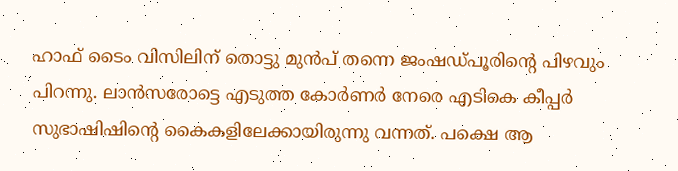ഹാഫ് ടൈം വിസിലിന് തൊട്ടു മുൻപ് തന്നെ ജംഷഡ്പൂരിന്റെ പിഴവും പിറന്നു. ലാൻസരോട്ടെ എടുത്ത കോർണർ നേരെ എ‌ടികെ കീപ്പർ സുഭാഷിഷിന്റെ കൈകളിലേക്കായിരുന്നു വന്നത്. പക്ഷെ ആ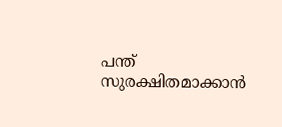പന്ത് സുരക്ഷിതമാക്കാൻ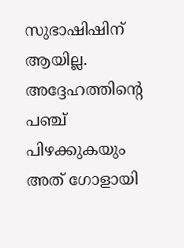സുഭാഷിഷിന് ആയില്ല. അദ്ദേഹത്തിന്റെ പഞ്ച് പിഴക്കുകയും അത് ഗോളായി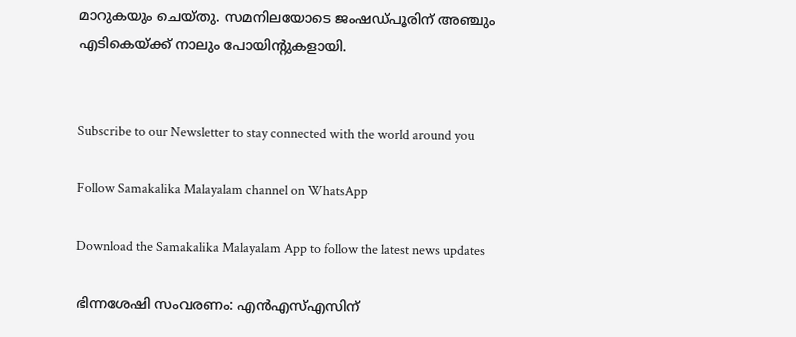മാറുകയും ചെയ്തു. സമനിലയോടെ ജംഷഡ്പൂരിന് അഞ്ചും എടികെയ്ക്ക് നാലും പോയിന്റുകളായി.


Subscribe to our Newsletter to stay connected with the world around you

Follow Samakalika Malayalam channel on WhatsApp

Download the Samakalika Malayalam App to follow the latest news updates

ഭിന്നശേഷി സംവരണം: എന്‍എസ്എസിന്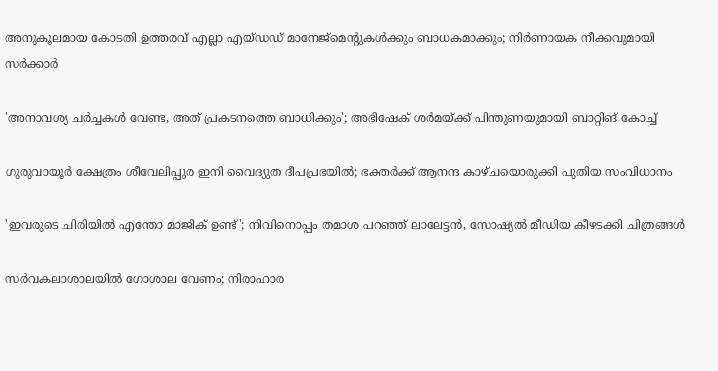അനുകൂലമായ കോടതി ഉത്തരവ് എല്ലാ എയ്ഡഡ് മാനേജ്‌മെന്റുകള്‍ക്കും ബാധകമാക്കും; നിര്‍ണായക നീക്കവുമായി സര്‍ക്കാര്‍

'അനാവശ്യ ചർച്ചകൾ വേണ്ട, അത് പ്രകടനത്തെ ബാധിക്കും'; അഭിഷേക് ശർമയ്ക്ക് പിന്തുണയുമായി ബാറ്റിങ് കോച്ച്

ഗുരുവായൂര്‍ ക്ഷേത്രം ശീവേലിപ്പുര ഇനി വൈദ്യുത ദീപപ്രഭയില്‍; ഭക്തര്‍ക്ക് ആനന്ദ കാഴ്ചയൊരുക്കി പുതിയ സംവിധാനം

'ഇവരുടെ ചിരിയിൽ എന്തോ മാജിക് ഉണ്ട്'; നിവിനൊപ്പം തമാശ പറഞ്ഞ് ലാലേട്ടൻ, സോഷ്യൽ മീഡിയ കീഴടക്കി ചിത്രങ്ങൾ

സര്‍വകലാശാലയില്‍ ഗോശാല വേണം; നിരാഹാര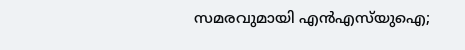സമരവുമായി എന്‍എസ്‌യുഐ;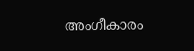അംഗീകാരം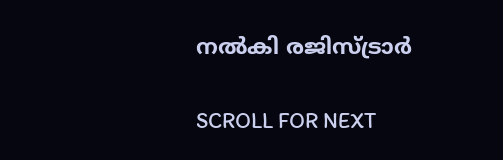നല്‍കി രജിസ്ട്രാര്‍

SCROLL FOR NEXT